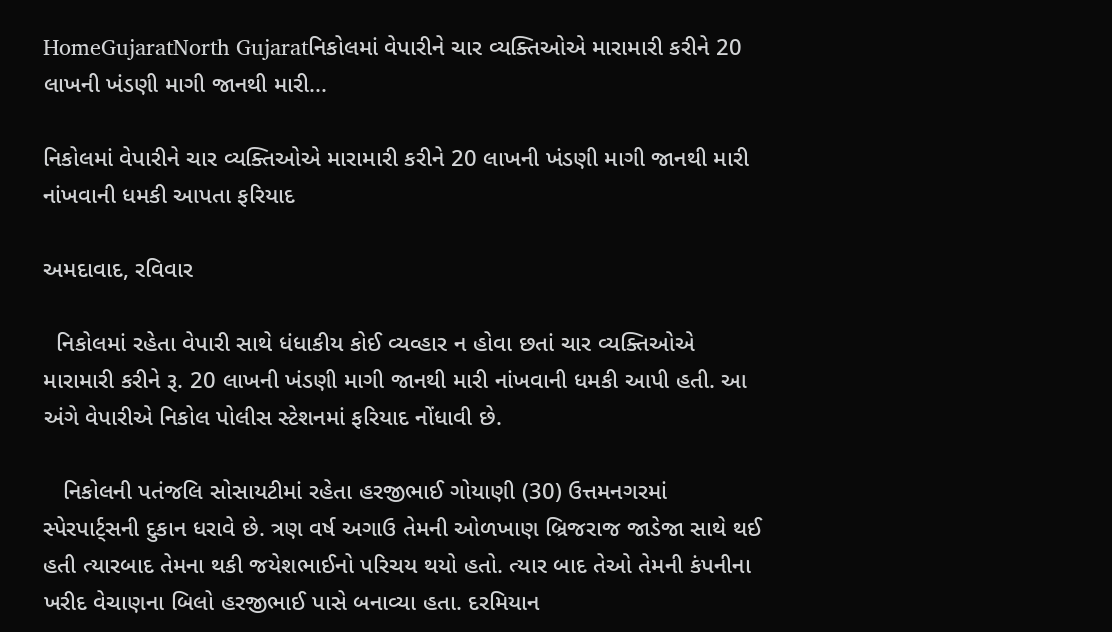HomeGujaratNorth Gujaratનિકોલમાં વેપારીને ચાર વ્યક્તિઓએ મારામારી કરીને 20 લાખની ખંડણી માગી જાનથી મારી...

નિકોલમાં વેપારીને ચાર વ્યક્તિઓએ મારામારી કરીને 20 લાખની ખંડણી માગી જાનથી મારી નાંખવાની ધમકી આપતા ફરિયાદ

અમદાવાદ, રવિવાર

  નિકોલમાં રહેતા વેપારી સાથે ધંધાકીય કોઈ વ્યવ્હાર ન હોવા છતાં ચાર વ્યક્તિઓએ મારામારી કરીને રૂ. 20 લાખની ખંડણી માગી જાનથી મારી નાંખવાની ધમકી આપી હતી. આ અંગે વેપારીએ નિકોલ પોલીસ સ્ટેશનમાં ફરિયાદ નોંધાવી છે.

   નિકોલની પતંજલિ સોસાયટીમાં રહેતા હરજીભાઈ ગોયાણી (30) ઉત્તમનગરમાં સ્પેરપાર્ટ્સની દુકાન ધરાવે છે. ત્રણ વર્ષ અગાઉ તેમની ઓળખાણ બ્રિજરાજ જાડેજા સાથે થઈ હતી ત્યારબાદ તેમના થકી જયેશભાઈનો પરિચય થયો હતો. ત્યાર બાદ તેઓ તેમની કંપનીના ખરીદ વેચાણના બિલો હરજીભાઈ પાસે બનાવ્યા હતા. દરમિયાન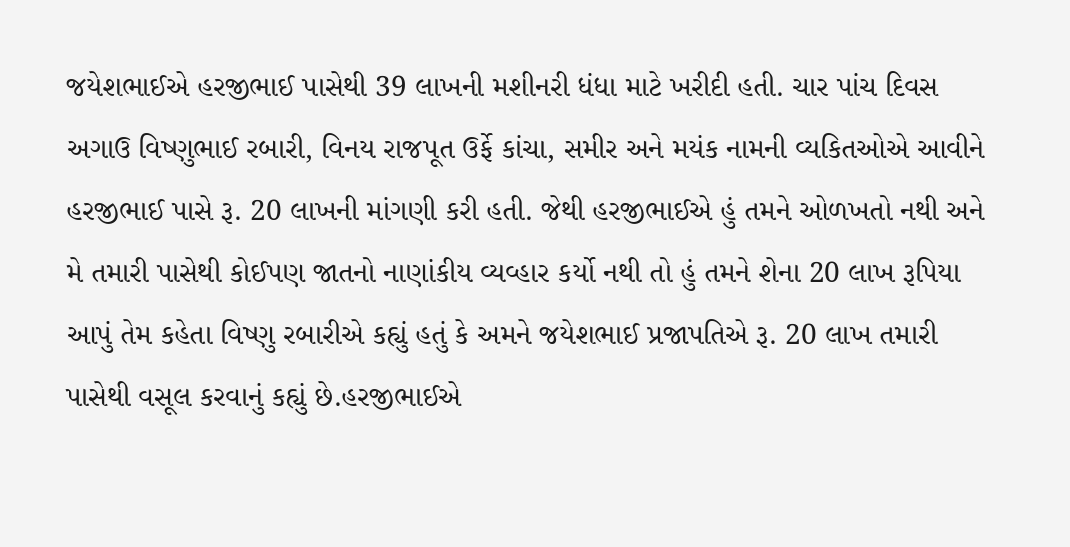જયેશભાઈએ હરજીભાઈ પાસેથી 39 લાખની મશીનરી ધંધા માટે ખરીદી હતી. ચાર પાંચ દિવસ અગાઉ વિષ્ણુભાઈ રબારી, વિનય રાજપૂત ઉર્ફે કાંચા, સમીર અને મયંક નામની વ્યકિતઓએ આવીને હરજીભાઈ પાસે રૂ. 20 લાખની માંગણી કરી હતી. જેથી હરજીભાઈએ હું તમને ઓળખતો નથી અને મે તમારી પાસેથી કોઈપણ જાતનો નાણાંકીય વ્યવ્હાર કર્યો નથી તો હું તમને શેના 20 લાખ રૂપિયા આપું તેમ કહેતા વિષ્ણુ રબારીએ કહ્યું હતું કે અમને જયેશભાઈ પ્રજાપતિએ રૂ. 20 લાખ તમારી પાસેથી વસૂલ કરવાનું કહ્યું છે.હરજીભાઈએ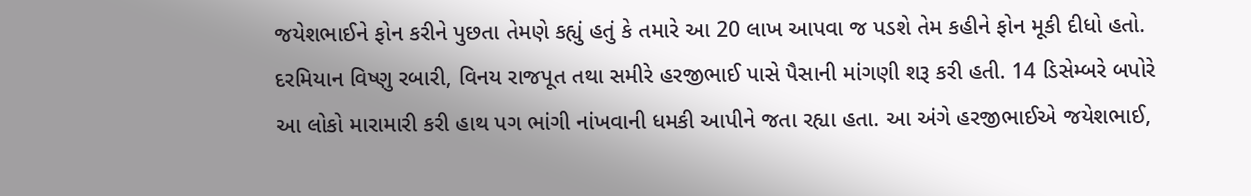જયેશભાઈને ફોન કરીને પુછતા તેમણે કહ્યું હતું કે તમારે આ 20 લાખ આપવા જ પડશે તેમ કહીને ફોન મૂકી દીધો હતો. દરમિયાન વિષ્ણુ રબારી, વિનય રાજપૂત તથા સમીરે હરજીભાઈ પાસે પૈસાની માંગણી શરૂ કરી હતી. 14 ડિસેમ્બરે બપોરે આ લોકો મારામારી કરી હાથ પગ ભાંગી નાંખવાની ધમકી આપીને જતા રહ્યા હતા. આ અંગે હરજીભાઈએ જયેશભાઈ,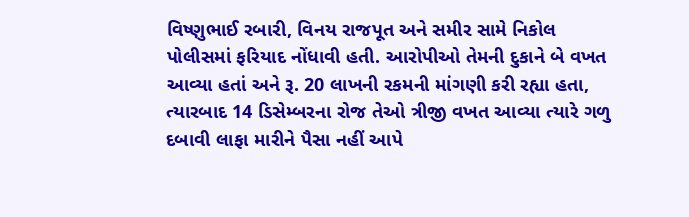વિષ્ણુભાઈ રબારી, વિનય રાજપૂત અને સમીર સામે નિકોલ પોલીસમાં ફરિયાદ નોંધાવી હતી. આરોપીઓ તેમની દુકાને બે વખત આવ્યા હતાં અને રૂ. 20 લાખની રકમની માંગણી કરી રહ્યા હતા, ત્યારબાદ 14 ડિસેમ્બરના રોજ તેઓ ત્રીજી વખત આવ્યા ત્યારે ગળુ દબાવી લાફા મારીને પૈસા નહીં આપે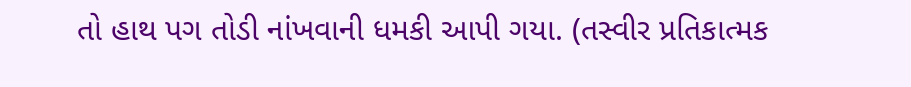તો હાથ પગ તોડી નાંખવાની ધમકી આપી ગયા. (તસ્વીર પ્રતિકાત્મક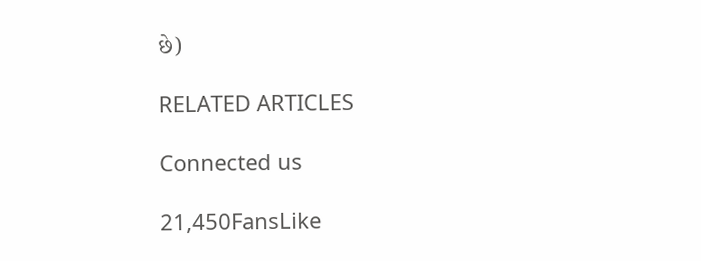છે)

RELATED ARTICLES

Connected us

21,450FansLike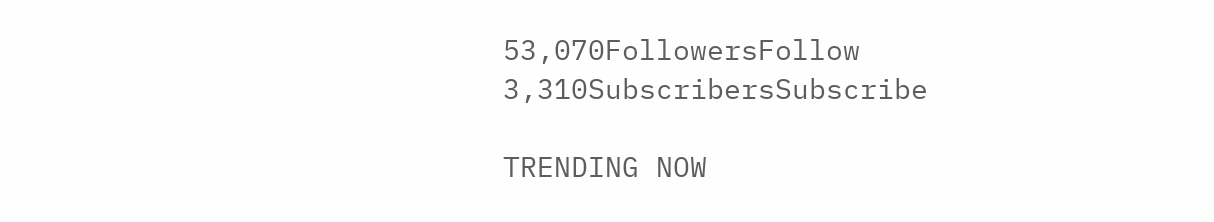53,070FollowersFollow
3,310SubscribersSubscribe

TRENDING NOW